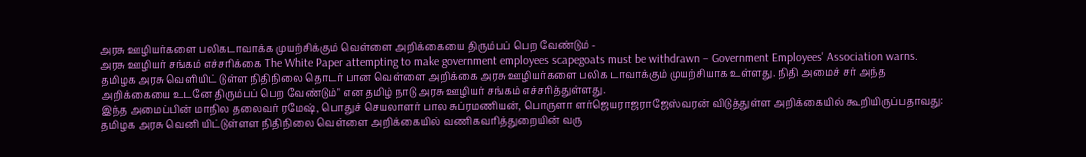அரசு ஊழியர்களை பலிகடாவாக்க முயற்சிக்கும் வெள்ளை அறிக்கையை திரும்பப் பெற வேண்டும் -
அரசு ஊழியர் சங்கம் எச்சரிக்கை The White Paper attempting to make government employees scapegoats must be withdrawn – Government Employees' Association warns.
தமிழக அரசு வெளியிட் டுள்ள நிதிநிலை தொடர் பான வெள்ளை அறிக்கை அரசு ஊழியர்களை பலிக டாவாக்கும் முயற்சியாக உள்ளது. நிதி அமைச் சர் அந்த அறிக்கையை உடனே திரும்பப் பெற வேண்டும்" என தமிழ் நாடு அரசு ஊழியர் சங்கம் எச்சரித்துள்ளது.
இந்த அமைப்பின் மாநில தலைவர் ரமேஷ், பொதுச் செயலாளர் பால சுப்ரமணியன், பொருளா ளர்ஜெயராஜராஜேஸ்வரன் விடுத்துள்ள அறிக்கையில் கூறியிருப்பதாவது:
தமிழக அரசு வெனி யிட்டுள்ளள நிதிநிலை வெள்ளை அறிக்கையில் வணிகவரித்துறையின் வரு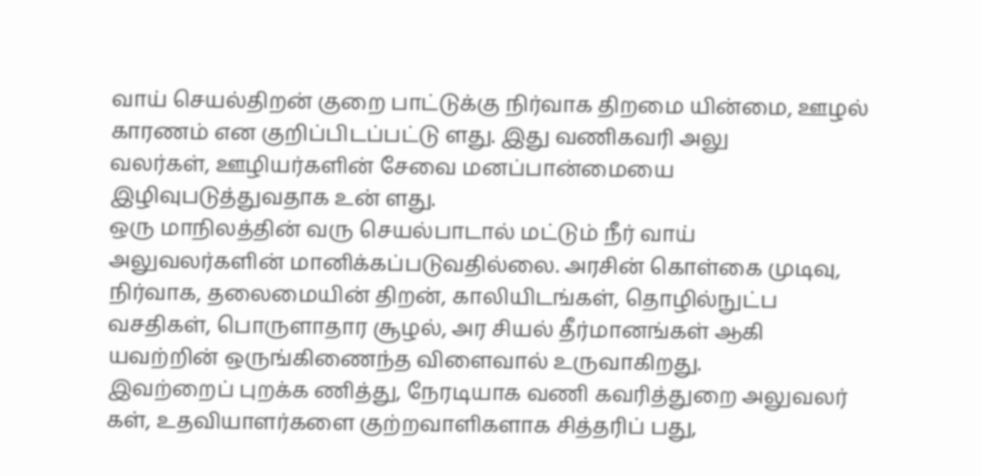வாய் செயல்திறன் குறை பாட்டுக்கு நிர்வாக திறமை யின்மை, ஊழல் காரணம் என குறிப்பிடப்பட்டு ளது. இது வணிகவரி அலு
வலர்கள், ஊழியர்களின் சேவை மனப்பான்மையை இழிவுபடுத்துவதாக உன் ளது.
ஒரு மாநிலத்தின் வரு செயல்பாடால் மட்டும் நீர் வாய் அலுவலர்களின் மானிக்கப்படுவதில்லை. அரசின் கொள்கை முடிவு, நிர்வாக, தலைமையின் திறன், காலியிடங்கள், தொழில்நுட்ப வசதிகள், பொருளாதார சூழல், அர சியல் தீர்மானங்கள் ஆகி யவற்றின் ஒருங்கிணைந்த விளைவால் உருவாகிறது.
இவற்றைப் புறக்க ணித்து, நேரடியாக வணி கவரித்துறை அலுவலர் கள், உதவியாளர்களை குற்றவாளிகளாக சித்தரிப் பது,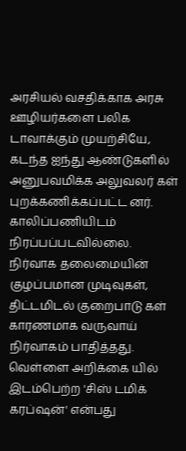அரசியல் வசதிக்காக அரசு ஊழியர்களை பலிக டாவாக்கும் முயற்சியே, கடந்த ஐந்து ஆண்டுகளில்
அனுபவமிக்க அலுவலர் கள் புறக்கணிக்கப்பட்ட னர். காலிப்பணியிடம் நிரப்பப்படவில்லை.
நிர்வாக தலைமையின் குழப்பமான முடிவுகள், திட்டமிடல் குறைபாடு கள் காரணமாக வருவாய் நிர்வாகம் பாதித்தது.
வெள்ளை அறிக்கை யில் இடம்பெற்ற 'சிஸ் டமிக் கரப்ஷன்' என்பது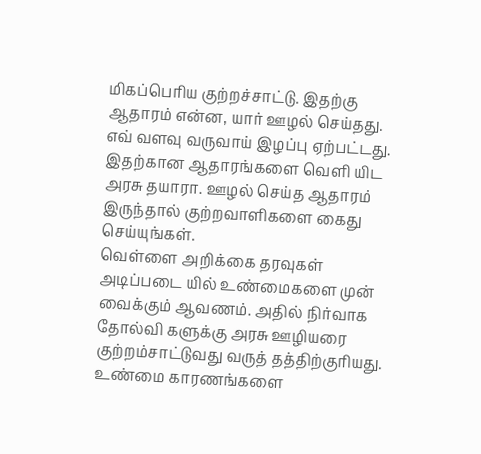மிகப்பெரிய குற்றச்சாட்டு. இதற்கு ஆதாரம் என்ன, யார் ஊழல் செய்தது. எவ் வளவு வருவாய் இழப்பு ஏற்பட்டது. இதற்கான ஆதாரங்களை வெளி யிட அரசு தயாரா. ஊழல் செய்த ஆதாரம் இருந்தால் குற்றவாளிகளை கைது செய்யுங்கள்.
வெள்ளை அறிக்கை தரவுகள் அடிப்படை யில் உண்மைகளை முன்
வைக்கும் ஆவணம். அதில் நிர்வாக தோல்வி களுக்கு அரசு ஊழியரை குற்றம்சாட்டுவது வருத் தத்திற்குரியது. உண்மை காரணங்களை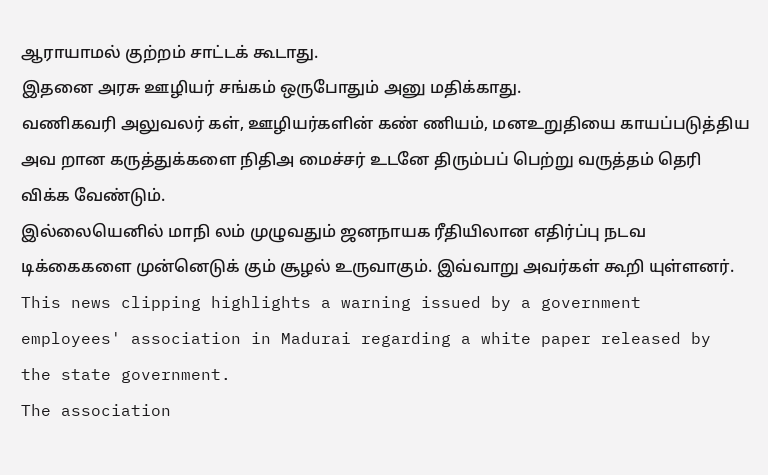ஆராயாமல் குற்றம் சாட்டக் கூடாது.
இதனை அரசு ஊழியர் சங்கம் ஒருபோதும் அனு மதிக்காது.
வணிகவரி அலுவலர் கள், ஊழியர்களின் கண் ணியம், மனஉறுதியை காயப்படுத்திய அவ றான கருத்துக்களை நிதிஅ மைச்சர் உடனே திரும்பப் பெற்று வருத்தம் தெரி விக்க வேண்டும்.
இல்லையெனில் மாநி லம் முழுவதும் ஜனநாயக ரீதியிலான எதிர்ப்பு நடவ டிக்கைகளை முன்னெடுக் கும் சூழல் உருவாகும். இவ்வாறு அவர்கள் கூறி யுள்ளனர்.
This news clipping highlights a warning issued by a government employees' association in Madurai regarding a white paper released by the state government.
The association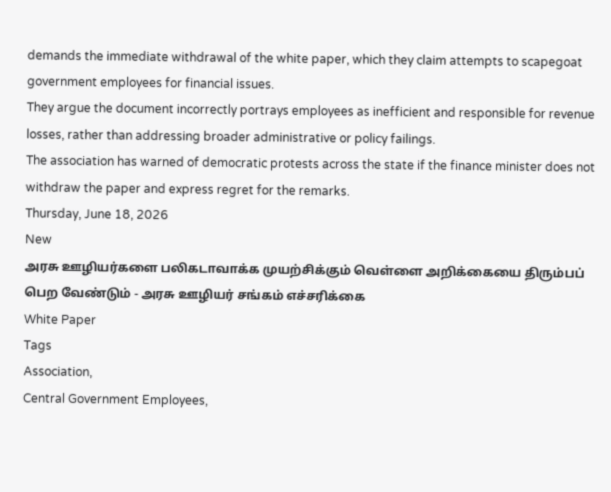demands the immediate withdrawal of the white paper, which they claim attempts to scapegoat government employees for financial issues.
They argue the document incorrectly portrays employees as inefficient and responsible for revenue losses, rather than addressing broader administrative or policy failings.
The association has warned of democratic protests across the state if the finance minister does not withdraw the paper and express regret for the remarks.
Thursday, June 18, 2026
New
அரசு ஊழியர்களை பலிகடாவாக்க முயற்சிக்கும் வெள்ளை அறிக்கையை திரும்பப் பெற வேண்டும் - அரசு ஊழியர் சங்கம் எச்சரிக்கை
White Paper
Tags
Association,
Central Government Employees,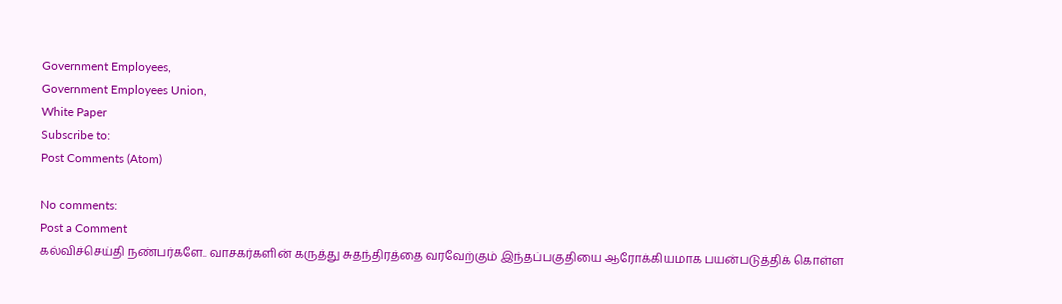Government Employees,
Government Employees Union,
White Paper
Subscribe to:
Post Comments (Atom)

No comments:
Post a Comment
கல்விச்செய்தி நண்பர்களே.. வாசகர்களின் கருத்து சுதந்திரத்தை வரவேற்கும் இந்தப்பகுதியை ஆரோக்கியமாக பயன்படுத்திக் கொள்ள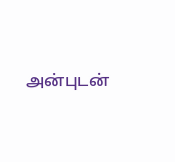அன்புடன்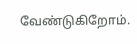வேண்டுகிறோம்.